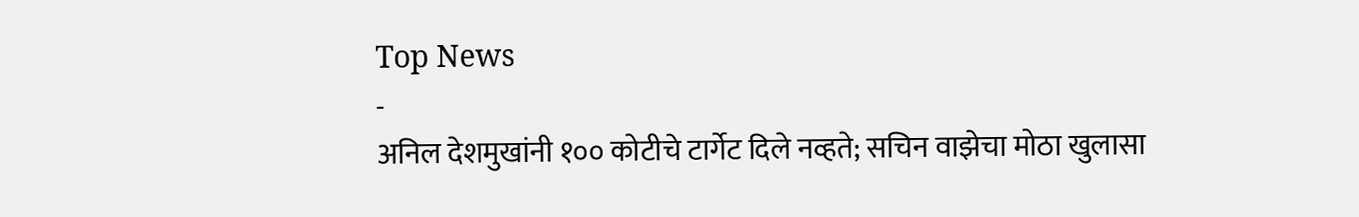Top News
-
अनिल देशमुखांनी १०० कोटीचे टार्गेट दिले नव्हते; सचिन वाझेचा मोठा खुलासा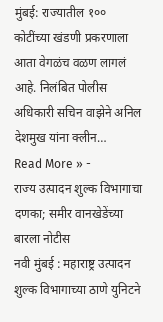मुंबई: राज्यातील १०० कोटींच्या खंडणी प्रकरणाला आता वेगळंच वळण लागलं आहे. निलंबित पोलीस अधिकारी सचिन वाझेने अनिल देशमुख यांना क्लीन…
Read More » -
राज्य उत्पादन शुल्क विभागाचा दणका; समीर वानखेडेंच्या बारला नोटीस
नवी मुंबई : महाराष्ट्र उत्पादन शुल्क विभागाच्या ठाणे युनिटने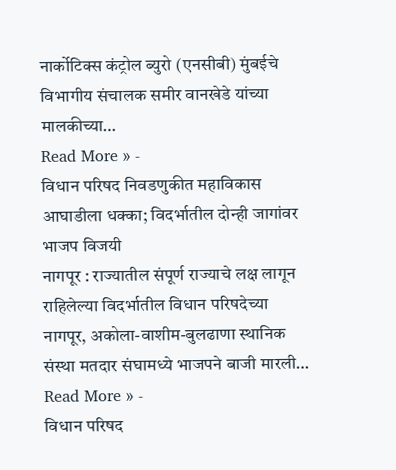नार्कोटिक्स कंट्रोल ब्युरो (एनसीबी) मुंबईचे विभागीय संचालक समीर वानखेडे यांच्या मालकीच्या…
Read More » -
विधान परिषद निवडणुकीत महाविकास आघाडीला धक्का; विदर्भातील दोन्ही जागांवर भाजप विजयी
नागपूर : राज्यातील संपूर्ण राज्याचे लक्ष लागून राहिलेल्या विदर्भातील विधान परिषदेच्या नागपूर, अकोला-वाशीम-बुलढाणा स्थानिक संस्था मतदार संघामध्ये भाजपने बाजी मारली…
Read More » -
विधान परिषद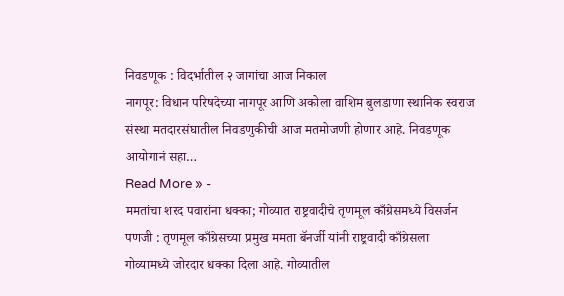निवडणूक : विदर्भातील २ जागांचा आज निकाल
नागपूर: विधान परिषदेच्या नागपूर आणि अकोला वाशिम बुलडाणा स्थानिक स्वराज संस्था मतदारसंघातील निवडणुकीची आज मतमोजणी होणार आहे. निवडणूक आयोगानं सहा…
Read More » -
ममतांचा शरद पवारांना धक्का; गोव्यात राष्ट्रवादीचे तृणमूल काँग्रेसमध्ये विसर्जन
पणजी : तृणमूल काँग्रेसच्या प्रमुख ममता बॅनर्जी यांनी राष्ट्रवादी काँग्रेसला गोव्यामध्ये जोरदार धक्का दिला आहे. गोव्यातील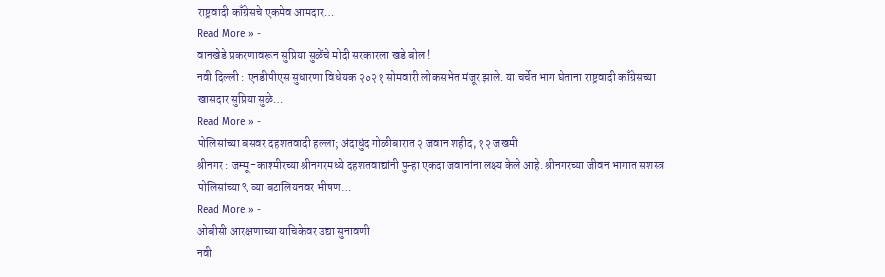राष्ट्रवादी काँग्रेसचे एकमेव आमदार…
Read More » -
वानखेडे प्रकरणावरून सुप्रिया सुळेंचे मोदी सरकारला खडे बोल !
नवी दिल्ली : एनडीपीएस सुधारणा विधेयक २०२१ सोमवारी लोकसभेत मंजूर झाले. या चर्चेत भाग घेताना राष्ट्रवादी काँग्रेसच्या खासदार सुप्रिया सुळे…
Read More » -
पोलिसांच्या बसवर दहशतवादी हल्ला; अंदाधुंद गोळीबारात २ जवान शहीद, १२ जखमी
श्रीनगर : जम्मू-काश्मीरच्या श्रीनगरमध्ये दहशतवाद्यांनी पुन्हा एकदा जवानांना लक्ष्य केले आहे. श्रीनगरच्या जीवन भागात सशस्त्र पोलिसांच्या ९ व्या बटालियनवर भीषण…
Read More » -
ओबीसी आरक्षणाच्या याचिकेवर उद्या सुनावणी
नवी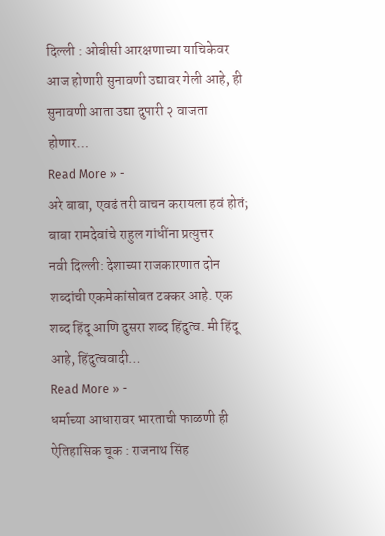दिल्ली : ओबीसी आरक्षणाच्या याचिकेवर आज होणारी सुनावणी उद्यावर गेली आहे, ही सुनावणी आता उद्या दुपारी २ वाजता होणार…
Read More » -
अरे बाबा, एवढं तरी वाचन करायला हवं होतं; बाबा रामदेवांचे राहुल गांधींना प्रत्युत्तर
नवी दिल्ली: देशाच्या राजकारणात दोन शब्दांची एकमेकांसोबत टक्कर आहे. एक शब्द हिंदू आणि दुसरा शब्द हिंदुत्व. मी हिंदू आहे, हिंदुत्ववादी…
Read More » -
धर्माच्या आधारावर भारताची फाळणी ही ऐतिहासिक चूक : राजनाथ सिंह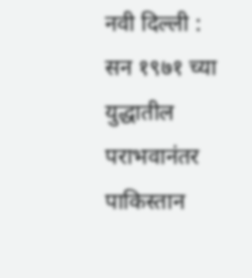नवी दिल्ली : सन १९७१ च्या युद्धातील पराभवानंतर पाकिस्तान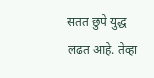सतत छुपे युद्ध लढत आहे. तेव्हा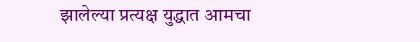झालेल्या प्रत्यक्ष युद्धात आमचा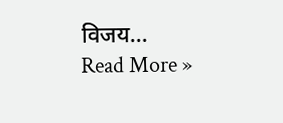विजय…
Read More »